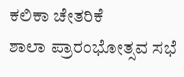ಕಲಿಕಾ ಚೇತರಿಕೆ
ಶಾಲಾ ಪ್ರಾರಂಭೋತ್ಸವ ಸಭೆ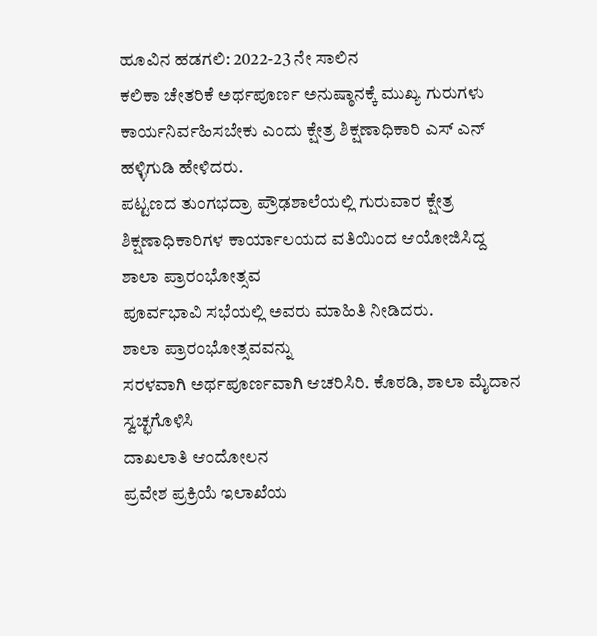ಹೂವಿನ ಹಡಗಲಿ: 2022-23 ನೇ ಸಾಲಿನ
ಕಲಿಕಾ ಚೇತರಿಕೆ ಅರ್ಥಪೂರ್ಣ ಅನುಷ್ಠಾನಕ್ಕೆ ಮುಖ್ಯ ಗುರುಗಳು ಕಾರ್ಯನಿರ್ವಹಿಸಬೇಕು ಎಂದು ಕ್ಷೇತ್ರ ಶಿಕ್ಷಣಾಧಿಕಾರಿ ಎಸ್ ಎನ್ ಹಳ್ಳಿಗುಡಿ ಹೇಳಿದರು.
ಪಟ್ಟಣದ ತುಂಗಭದ್ರಾ ಪ್ರೌಢಶಾಲೆಯಲ್ಲಿ ಗುರುವಾರ ಕ್ಷೇತ್ರ ಶಿಕ್ಷಣಾಧಿಕಾರಿಗಳ ಕಾರ್ಯಾಲಯದ ವತಿಯಿಂದ ಆಯೋಜಿಸಿದ್ದ
ಶಾಲಾ ಪ್ರಾರಂಭೋತ್ಸವ
ಪೂರ್ವಭಾವಿ ಸಭೆಯಲ್ಲಿ ಅವರು ಮಾಹಿತಿ ನೀಡಿದರು.
ಶಾಲಾ ಪ್ರಾರಂಭೋತ್ಸವವನ್ನು
ಸರಳವಾಗಿ ಅರ್ಥಪೂರ್ಣವಾಗಿ ಆಚರಿಸಿರಿ. ಕೊಠಡಿ, ಶಾಲಾ ಮೈದಾನ ಸ್ವಚ್ಛಗೊಳಿಸಿ
ದಾಖಲಾತಿ ಆಂದೋಲನ
ಪ್ರವೇಶ ಪ್ರಕ್ರಿಯೆ ಇಲಾಖೆಯ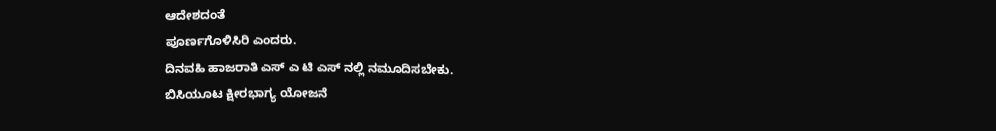ಆದೇಶದಂತೆ
ಪೂರ್ಣಗೊಳಿಸಿರಿ ಎಂದರು.
ದಿನವಹಿ ಹಾಜರಾತಿ ಎಸ್ ಎ ಟಿ ಎಸ್ ನಲ್ಲಿ ನಮೂದಿಸಬೇಕು.
ಬಿಸಿಯೂಟ ಕ್ಷೀರಭಾಗ್ಯ ಯೋಜನೆ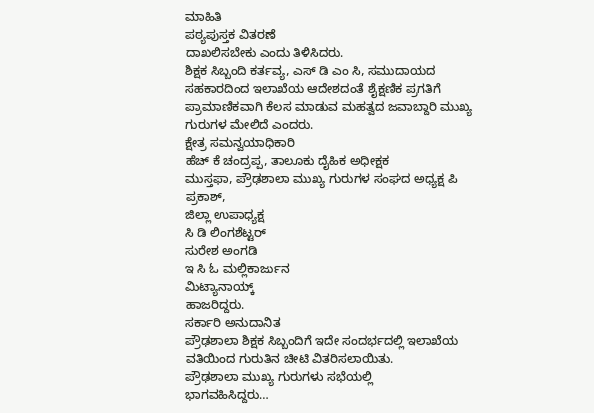ಮಾಹಿತಿ
ಪಠ್ಯಪುಸ್ತಕ ವಿತರಣೆ
ದಾಖಲಿಸಬೇಕು ಎಂದು ತಿಳಿಸಿದರು.
ಶಿಕ್ಷಕ ಸಿಬ್ಬಂದಿ ಕರ್ತವ್ಯ, ಎಸ್ ಡಿ ಎಂ ಸಿ, ಸಮುದಾಯದ ಸಹಕಾರದಿಂದ ಇಲಾಖೆಯ ಆದೇಶದಂತೆ ಶೈಕ್ಷಣಿಕ ಪ್ರಗತಿಗೆ ಪ್ರಾಮಾಣಿಕವಾಗಿ ಕೆಲಸ ಮಾಡುವ ಮಹತ್ವದ ಜವಾಬ್ದಾರಿ ಮುಖ್ಯ ಗುರುಗಳ ಮೇಲಿದೆ ಎಂದರು.
ಕ್ಷೇತ್ರ ಸಮನ್ವಯಾಧಿಕಾರಿ
ಹೆಚ್ ಕೆ ಚಂದ್ರಪ್ಪ, ತಾಲೂಕು ದೈಹಿಕ ಅಧೀಕ್ಷಕ
ಮುಸ್ತಫಾ, ಪ್ರೌಢಶಾಲಾ ಮುಖ್ಯ ಗುರುಗಳ ಸಂಘದ ಅಧ್ಯಕ್ಷ ಪಿ ಪ್ರಕಾಶ್,
ಜಿಲ್ಲಾ ಉಪಾಧ್ಯಕ್ಷ
ಸಿ ಡಿ ಲಿಂಗಶೆಟ್ಟರ್
ಸುರೇಶ ಅಂಗಡಿ
ಇ ಸಿ ಓ ಮಲ್ಲಿಕಾರ್ಜುನ
ಮಿಟ್ಯಾನಾಯ್ಕ್
ಹಾಜರಿದ್ದರು.
ಸರ್ಕಾರಿ ಅನುದಾನಿತ
ಪ್ರೌಢಶಾಲಾ ಶಿಕ್ಷಕ ಸಿಬ್ಬಂದಿಗೆ ಇದೇ ಸಂದರ್ಭದಲ್ಲಿ ಇಲಾಖೆಯ ವತಿಯಿಂದ ಗುರುತಿನ ಚೀಟಿ ವಿತರಿಸಲಾಯಿತು.
ಪ್ರೌಢಶಾಲಾ ಮುಖ್ಯ ಗುರುಗಳು ಸಭೆಯಲ್ಲಿ
ಭಾಗವಹಿಸಿದ್ದರು…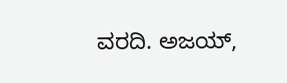ವರದಿ. ಅಜಯ್,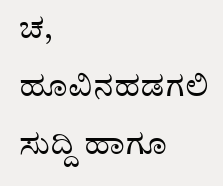ಚ, ಹೂವಿನಹಡಗಲಿ
ಸುದ್ದಿ ಹಾಗೂ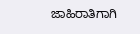ಜಾಹಿರಾತಿಗಾಗಿ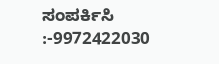ಸಂಪರ್ಕಿಸಿ :-9972422030